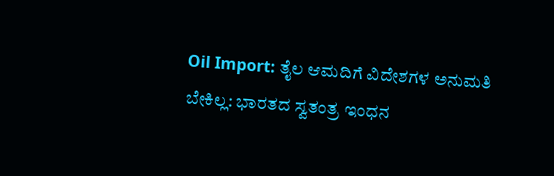Oil Import: ತೈಲ ಆಮದಿಗೆ ವಿದೇಶಗಳ ಅನುಮತಿ ಬೇಕಿಲ್ಲ: ಭಾರತದ ಸ್ವತಂತ್ರ ಇಂಧನ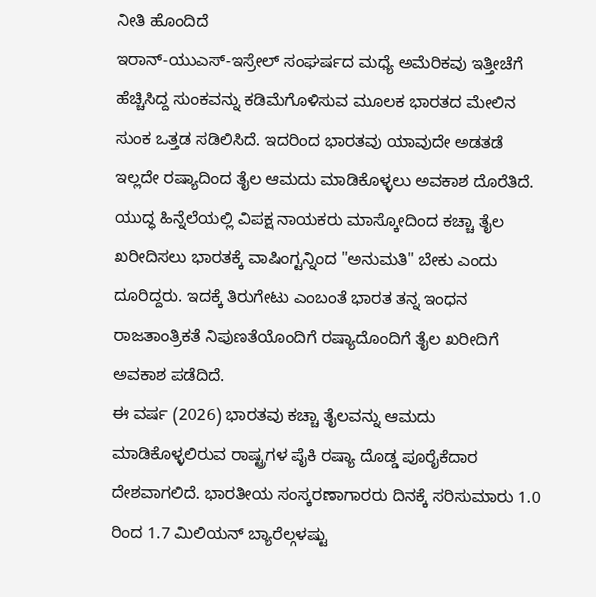ನೀತಿ ಹೊಂದಿದೆ
ಇರಾನ್-ಯುಎಸ್-ಇಸ್ರೇಲ್ ಸಂಘರ್ಷದ ಮಧ್ಯೆ ಅಮೆರಿಕವು ಇತ್ತೀಚೆಗೆ ಹೆಚ್ಚಿಸಿದ್ದ ಸುಂಕವನ್ನು ಕಡಿಮೆಗೊಳಿಸುವ ಮೂಲಕ ಭಾರತದ ಮೇಲಿನ ಸುಂಕ ಒತ್ತಡ ಸಡಿಲಿಸಿದೆ. ಇದರಿಂದ ಭಾರತವು ಯಾವುದೇ ಅಡತಡೆ ಇಲ್ಲದೇ ರಷ್ಯಾದಿಂದ ತೈಲ ಆಮದು ಮಾಡಿಕೊಳ್ಳಲು ಅವಕಾಶ ದೊರೆತಿದೆ. ಯುದ್ಧ ಹಿನ್ನೆಲೆಯಲ್ಲಿ ವಿಪಕ್ಷ ನಾಯಕರು ಮಾಸ್ಕೋದಿಂದ ಕಚ್ಚಾ ತೈಲ ಖರೀದಿಸಲು ಭಾರತಕ್ಕೆ ವಾಷಿಂಗ್ಟನ್ನಿಂದ "ಅನುಮತಿ" ಬೇಕು ಎಂದು ದೂರಿದ್ದರು. ಇದಕ್ಕೆ ತಿರುಗೇಟು ಎಂಬಂತೆ ಭಾರತ ತನ್ನ ಇಂಧನ ರಾಜತಾಂತ್ರಿಕತೆ ನಿಪುಣತೆಯೊಂದಿಗೆ ರಷ್ಯಾದೊಂದಿಗೆ ತೈಲ ಖರೀದಿಗೆ ಅವಕಾಶ ಪಡೆದಿದೆ.
ಈ ವರ್ಷ (2026) ಭಾರತವು ಕಚ್ಚಾ ತೈಲವನ್ನು ಆಮದು ಮಾಡಿಕೊಳ್ಳಲಿರುವ ರಾಷ್ಟ್ರಗಳ ಪೈಕಿ ರಷ್ಯಾ ದೊಡ್ಡ ಪೂರೈಕೆದಾರ ದೇಶವಾಗಲಿದೆ. ಭಾರತೀಯ ಸಂಸ್ಕರಣಾಗಾರರು ದಿನಕ್ಕೆ ಸರಿಸುಮಾರು 1.0 ರಿಂದ 1.7 ಮಿಲಿಯನ್ ಬ್ಯಾರೆಲ್ಗಳಷ್ಟು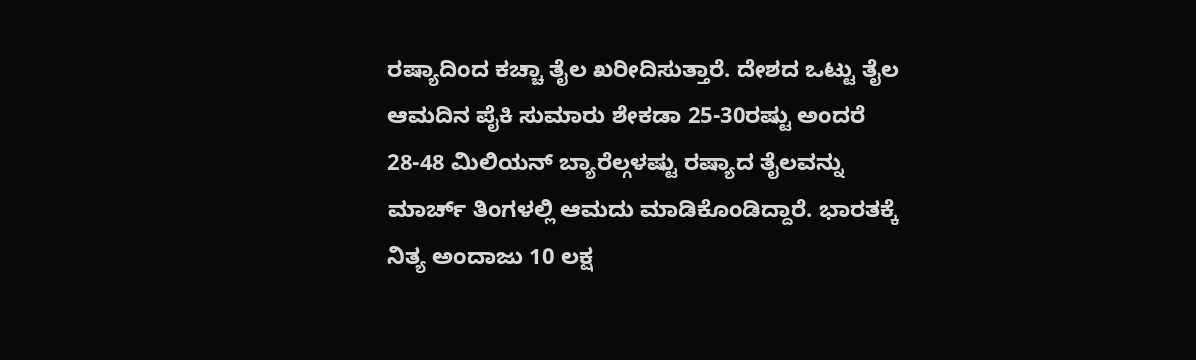ರಷ್ಯಾದಿಂದ ಕಚ್ಚಾ ತೈಲ ಖರೀದಿಸುತ್ತಾರೆ. ದೇಶದ ಒಟ್ಟು ತೈಲ ಆಮದಿನ ಪೈಕಿ ಸುಮಾರು ಶೇಕಡಾ 25-30ರಷ್ಟು ಅಂದರೆ 28-48 ಮಿಲಿಯನ್ ಬ್ಯಾರೆಲ್ಗಳಷ್ಟು ರಷ್ಯಾದ ತೈಲವನ್ನು ಮಾರ್ಚ್ ತಿಂಗಳಲ್ಲಿ ಆಮದು ಮಾಡಿಕೊಂಡಿದ್ದಾರೆ. ಭಾರತಕ್ಕೆ ನಿತ್ಯ ಅಂದಾಜು 10 ಲಕ್ಷ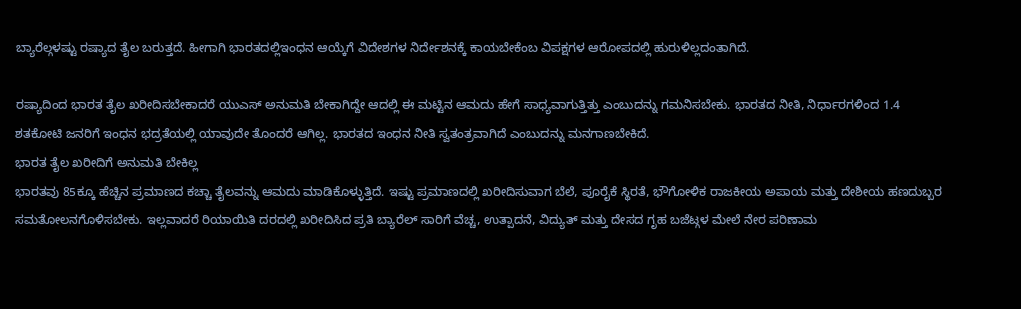ಬ್ಯಾರೆಲ್ಗಳಷ್ಟು ರಷ್ಯಾದ ತೈಲ ಬರುತ್ತದೆ. ಹೀಗಾಗಿ ಭಾರತದಲ್ಲಿಇಂಧನ ಆಯ್ಕೆಗೆ ವಿದೇಶಗಳ ನಿರ್ದೇಶನಕ್ಕೆ ಕಾಯಬೇಕೆಂಬ ವಿಪಕ್ಷಗಳ ಆರೋಪದಲ್ಲಿ ಹುರುಳಿಲ್ಲದಂತಾಗಿದೆ.

ರಷ್ಯಾದಿಂದ ಭಾರತ ತೈಲ ಖರೀದಿಸಬೇಕಾದರೆ ಯುಎಸ್ ಅನುಮತಿ ಬೇಕಾಗಿದ್ದೇ ಆದಲ್ಲಿ ಈ ಮಟ್ಟಿನ ಆಮದು ಹೇಗೆ ಸಾಧ್ಯವಾಗುತ್ತಿತ್ತು ಎಂಬುದನ್ನು ಗಮನಿಸಬೇಕು. ಭಾರತದ ನೀತಿ, ನಿರ್ಧಾರಗಳಿಂದ 1.4 ಶತಕೋಟಿ ಜನರಿಗೆ ಇಂಧನ ಭದ್ರತೆಯಲ್ಲಿ ಯಾವುದೇ ತೊಂದರೆ ಆಗಿಲ್ಲ. ಭಾರತದ ಇಂಧನ ನೀತಿ ಸ್ವತಂತ್ರವಾಗಿದೆ ಎಂಬುದನ್ನು ಮನಗಾಣಬೇಕಿದೆ.
ಭಾರತ ತೈಲ ಖರೀದಿಗೆ ಅನುಮತಿ ಬೇಕಿಲ್ಲ
ಭಾರತವು 85ಕ್ಕೂ ಹೆಚ್ಚಿನ ಪ್ರಮಾಣದ ಕಚ್ಚಾ ತೈಲವನ್ನು ಆಮದು ಮಾಡಿಕೊಳ್ಳುತ್ತಿದೆ. ಇಷ್ಟು ಪ್ರಮಾಣದಲ್ಲಿ ಖರೀದಿಸುವಾಗ ಬೆಲೆ, ಪೂರೈಕೆ ಸ್ಥಿರತೆ, ಭೌಗೋಳಿಕ ರಾಜಕೀಯ ಅಪಾಯ ಮತ್ತು ದೇಶೀಯ ಹಣದುಬ್ಬರ ಸಮತೋಲನಗೊಳಿಸಬೇಕು. ಇಲ್ಲವಾದರೆ ರಿಯಾಯಿತಿ ದರದಲ್ಲಿ ಖರೀದಿಸಿದ ಪ್ರತಿ ಬ್ಯಾರೆಲ್ ಸಾರಿಗೆ ವೆಚ್ಚ, ಉತ್ಪಾದನೆ, ವಿದ್ಯುತ್ ಮತ್ತು ದೇಸದ ಗೃಹ ಬಜೆಟ್ಗಳ ಮೇಲೆ ನೇರ ಪರಿಣಾಮ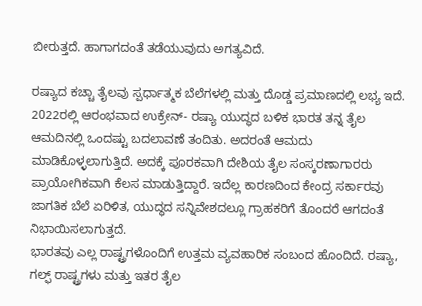ಬೀರುತ್ತದೆ. ಹಾಗಾಗದಂತೆ ತಡೆಯುವುದು ಅಗತ್ಯವಿದೆ.

ರಷ್ಯಾದ ಕಚ್ಚಾ ತೈಲವು ಸ್ಪರ್ಧಾತ್ಮಕ ಬೆಲೆಗಳಲ್ಲಿ ಮತ್ತು ದೊಡ್ಡ ಪ್ರಮಾಣದಲ್ಲಿ ಲಭ್ಯ ಇದೆ. 2022ರಲ್ಲಿ ಆರಂಭವಾದ ಉಕ್ರೇನ್- ರಷ್ಯಾ ಯುದ್ಧದ ಬಳಿಕ ಭಾರತ ತನ್ನ ತೈಲ ಆಮದಿನಲ್ಲಿ ಒಂದಷ್ಟು ಬದಲಾವಣೆ ತಂದಿತು. ಅದರಂತೆ ಆಮದು ಮಾಡಿಕೊಳ್ಳಲಾಗುತ್ತಿದೆ. ಅದಕ್ಕೆ ಪೂರಕವಾಗಿ ದೇಶಿಯ ತೈಲ ಸಂಸ್ಕರಣಾಗಾರರು ಪ್ರಾಯೋಗಿಕವಾಗಿ ಕೆಲಸ ಮಾಡುತ್ತಿದ್ದಾರೆ. ಇದೆಲ್ಲ ಕಾರಣದಿಂದ ಕೇಂದ್ರ ಸರ್ಕಾರವು ಜಾಗತಿಕ ಬೆಲೆ ಏರಿಳಿತ, ಯುದ್ಧದ ಸನ್ನಿವೇಶದಲ್ಲೂ ಗ್ರಾಹಕರಿಗೆ ತೊಂದರೆ ಆಗದಂತೆ ನಿಭಾಯಿಸಲಾಗುತ್ತದೆ.
ಭಾರತವು ಎಲ್ಲ ರಾಷ್ಟ್ರಗಳೊಂದಿಗೆ ಉತ್ತಮ ವ್ಯವಹಾರಿಕ ಸಂಬಂದ ಹೊಂದಿದೆ. ರಷ್ಯಾ, ಗಲ್ಫ್ ರಾಷ್ಟ್ರಗಳು ಮತ್ತು ಇತರ ತೈಲ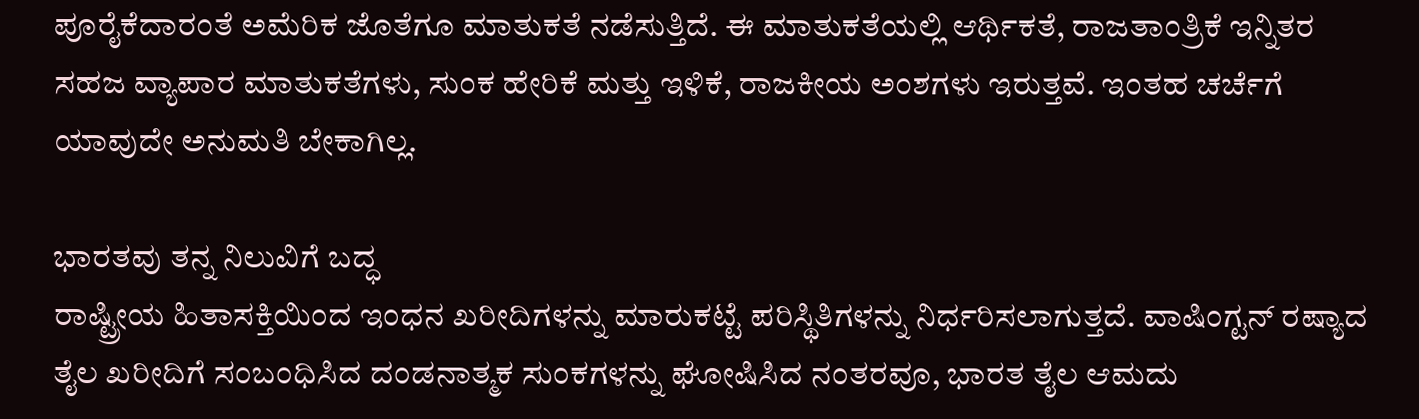ಪೂರೈಕೆದಾರಂತೆ ಅಮೆರಿಕ ಜೊತೆಗೂ ಮಾತುಕತೆ ನಡೆಸುತ್ತಿದೆ. ಈ ಮಾತುಕತೆಯಲ್ಲಿ ಆರ್ಥಿಕತೆ, ರಾಜತಾಂತ್ರಿಕೆ ಇನ್ನಿತರ ಸಹಜ ವ್ಯಾಪಾರ ಮಾತುಕತೆಗಳು, ಸುಂಕ ಹೇರಿಕೆ ಮತ್ತು ಇಳಿಕೆ, ರಾಜಕೀಯ ಅಂಶಗಳು ಇರುತ್ತವೆ. ಇಂತಹ ಚರ್ಚೆಗೆ ಯಾವುದೇ ಅನುಮತಿ ಬೇಕಾಗಿಲ್ಲ.

ಭಾರತವು ತನ್ನ ನಿಲುವಿಗೆ ಬದ್ಧ
ರಾಷ್ಟ್ರೀಯ ಹಿತಾಸಕ್ತಿಯಿಂದ ಇಂಧನ ಖರೀದಿಗಳನ್ನು ಮಾರುಕಟ್ಟೆ ಪರಿಸ್ಥಿತಿಗಳನ್ನು ನಿರ್ಧರಿಸಲಾಗುತ್ತದೆ. ವಾಷಿಂಗ್ಟನ್ ರಷ್ಯಾದ ತೈಲ ಖರೀದಿಗೆ ಸಂಬಂಧಿಸಿದ ದಂಡನಾತ್ಮಕ ಸುಂಕಗಳನ್ನು ಘೋಷಿಸಿದ ನಂತರವೂ, ಭಾರತ ತೈಲ ಆಮದು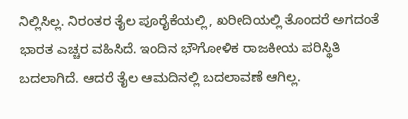ನಿಲ್ಲಿಸಿಲ್ಲ. ನಿರಂತರ ತೈಲ ಪೂರೈಕೆಯಲ್ಲಿ, ಖರೀದಿಯಲ್ಲಿ ತೊಂದರೆ ಅಗದಂತೆ ಭಾರತ ಎಚ್ಚರ ವಹಿಸಿದೆ. ಇಂದಿನ ಭೌಗೋಳಿಕ ರಾಜಕೀಯ ಪರಿಸ್ಥಿತಿ ಬದಲಾಗಿದೆ. ಆದರೆ ತೈಲ ಆಮದಿನಲ್ಲಿ ಬದಲಾವಣೆ ಆಗಿಲ್ಲ.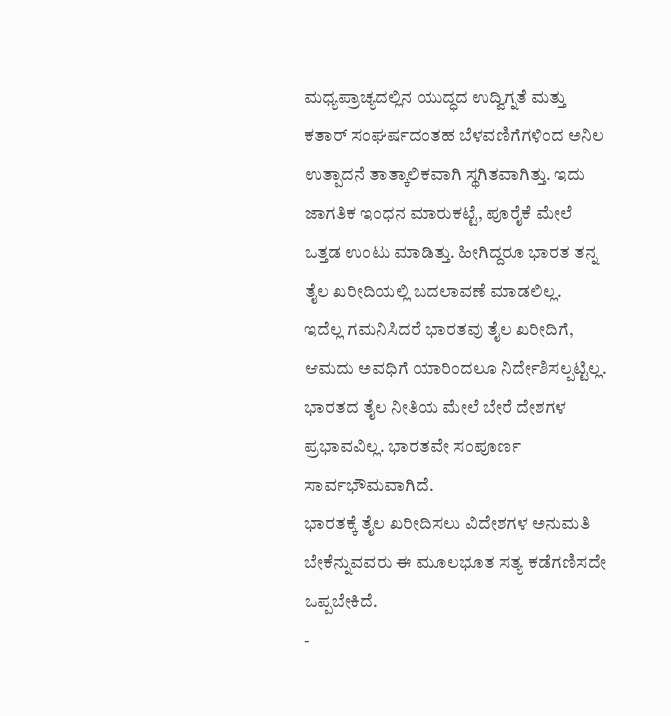ಮಧ್ಯಪ್ರಾಚ್ಯದಲ್ಲಿನ ಯುದ್ಧದ ಉದ್ವಿಗ್ನತೆ ಮತ್ತು ಕತಾರ್ ಸಂಘರ್ಷದಂತಹ ಬೆಳವಣಿಗೆಗಳಿಂದ ಅನಿಲ ಉತ್ಪಾದನೆ ತಾತ್ಕಾಲಿಕವಾಗಿ ಸ್ಥಗಿತವಾಗಿತ್ತು. ಇದು ಜಾಗತಿಕ ಇಂಧನ ಮಾರುಕಟ್ಟೆ, ಪೂರೈಕೆ ಮೇಲೆ ಒತ್ತಡ ಉಂಟು ಮಾಡಿತ್ತು. ಹೀಗಿದ್ದರೂ ಭಾರತ ತನ್ನ ತೈಲ ಖರೀದಿಯಲ್ಲಿ ಬದಲಾವಣೆ ಮಾಡಲಿಲ್ಲ.
ಇದೆಲ್ಲ ಗಮನಿಸಿದರೆ ಭಾರತವು ತೈಲ ಖರೀದಿಗೆ, ಆಮದು ಅವಧಿಗೆ ಯಾರಿಂದಲೂ ನಿರ್ದೇಶಿಸಲ್ಪಟ್ಟಿಲ್ಲ. ಭಾರತದ ತೈಲ ನೀತಿಯ ಮೇಲೆ ಬೇರೆ ದೇಶಗಳ ಪ್ರಭಾವವಿಲ್ಲ. ಭಾರತವೇ ಸಂಪೂರ್ಣ ಸಾರ್ವಭೌಮವಾಗಿದೆ.
ಭಾರತಕ್ಕೆ ತೈಲ ಖರೀದಿಸಲು ವಿದೇಶಗಳ ಅನುಮತಿ ಬೇಕೆನ್ನುವವರು ಈ ಮೂಲಭೂತ ಸತ್ಯ ಕಡೆಗಣಿಸದೇ ಒಪ್ಪಬೇಕಿದೆ.
-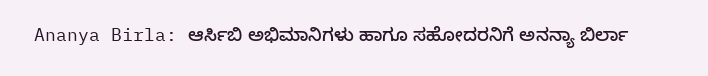Ananya Birla: ಆರ್ಸಿಬಿ ಅಭಿಮಾನಿಗಳು ಹಾಗೂ ಸಹೋದರನಿಗೆ ಅನನ್ಯಾ ಬಿರ್ಲಾ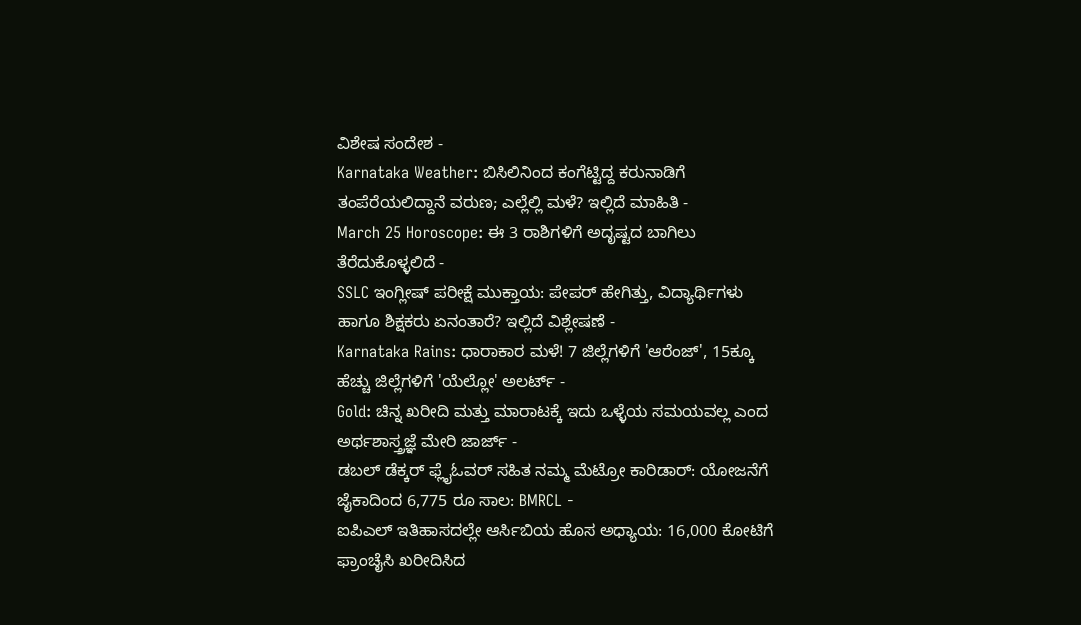ವಿಶೇಷ ಸಂದೇಶ -
Karnataka Weather: ಬಿಸಿಲಿನಿಂದ ಕಂಗೆಟ್ಟಿದ್ದ ಕರುನಾಡಿಗೆ ತಂಪೆರೆಯಲಿದ್ದಾನೆ ವರುಣ; ಎಲ್ಲೆಲ್ಲಿ ಮಳೆ? ಇಲ್ಲಿದೆ ಮಾಹಿತಿ -
March 25 Horoscope: ಈ 3 ರಾಶಿಗಳಿಗೆ ಅದೃಷ್ಟದ ಬಾಗಿಲು ತೆರೆದುಕೊಳ್ಳಲಿದೆ -
SSLC ಇಂಗ್ಲೀಷ್ ಪರೀಕ್ಷೆ ಮುಕ್ತಾಯ: ಪೇಪರ್ ಹೇಗಿತ್ತು, ವಿದ್ಯಾರ್ಥಿಗಳು ಹಾಗೂ ಶಿಕ್ಷಕರು ಏನಂತಾರೆ? ಇಲ್ಲಿದೆ ವಿಶ್ಲೇಷಣೆ -
Karnataka Rains: ಧಾರಾಕಾರ ಮಳೆ! 7 ಜಿಲ್ಲೆಗಳಿಗೆ 'ಆರೆಂಜ್', 15ಕ್ಕೂ ಹೆಚ್ಚು ಜಿಲ್ಲೆಗಳಿಗೆ 'ಯೆಲ್ಲೋ' ಅಲರ್ಟ್ -
Gold: ಚಿನ್ನ ಖರೀದಿ ಮತ್ತು ಮಾರಾಟಕ್ಕೆ ಇದು ಒಳ್ಳೆಯ ಸಮಯವಲ್ಲ ಎಂದ ಅರ್ಥಶಾಸ್ತ್ರಜ್ಞೆ ಮೇರಿ ಜಾರ್ಜ್ -
ಡಬಲ್ ಡೆಕ್ಕರ್ ಫ್ಲೈಓವರ್ ಸಹಿತ ನಮ್ಮ ಮೆಟ್ರೋ ಕಾರಿಡಾರ್: ಯೋಜನೆಗೆ ಜೈಕಾದಿಂದ 6,775 ರೂ ಸಾಲ: BMRCL -
ಐಪಿಎಲ್ ಇತಿಹಾಸದಲ್ಲೇ ಆರ್ಸಿಬಿಯ ಹೊಸ ಅಧ್ಯಾಯ: 16,000 ಕೋಟಿಗೆ ಫ್ರಾಂಚೈಸಿ ಖರೀದಿಸಿದ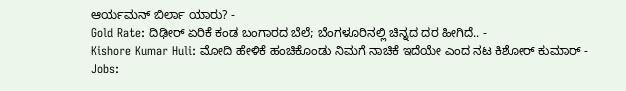ಆರ್ಯಮನ್ ಬಿರ್ಲಾ ಯಾರು? -
Gold Rate: ದಿಢೀರ್ ಏರಿಕೆ ಕಂಡ ಬಂಗಾರದ ಬೆಲೆ; ಬೆಂಗಳೂರಿನಲ್ಲಿ ಚಿನ್ನದ ದರ ಹೀಗಿದೆ.. -
Kishore Kumar Huli: ಮೋದಿ ಹೇಳಿಕೆ ಹಂಚಿಕೊಂಡು ನಿಮಗೆ ನಾಚಿಕೆ ಇದೆಯೇ ಎಂದ ನಟ ಕಿಶೋರ್ ಕುಮಾರ್ -
Jobs: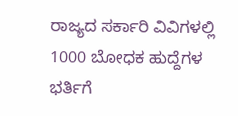ರಾಜ್ಯದ ಸರ್ಕಾರಿ ವಿವಿಗಳಲ್ಲಿ 1000 ಬೋಧಕ ಹುದ್ದೆಗಳ ಭರ್ತಿಗೆ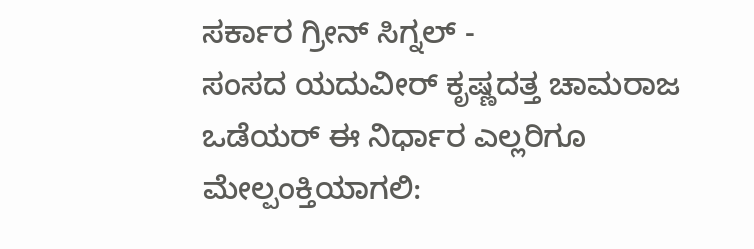ಸರ್ಕಾರ ಗ್ರೀನ್ ಸಿಗ್ನಲ್ -
ಸಂಸದ ಯದುವೀರ್ ಕೃಷ್ಣದತ್ತ ಚಾಮರಾಜ ಒಡೆಯರ್ ಈ ನಿರ್ಧಾರ ಎಲ್ಲರಿಗೂ ಮೇಲ್ಪಂಕ್ತಿಯಾಗಲಿ: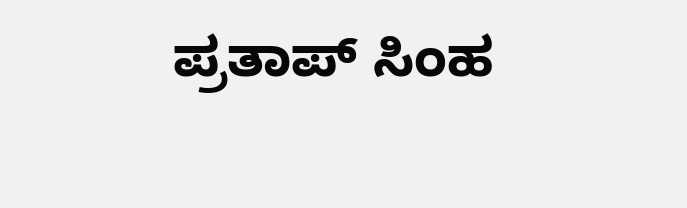ಪ್ರತಾಪ್ ಸಿಂಹ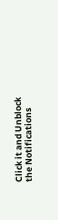Click it and Unblock the Notifications